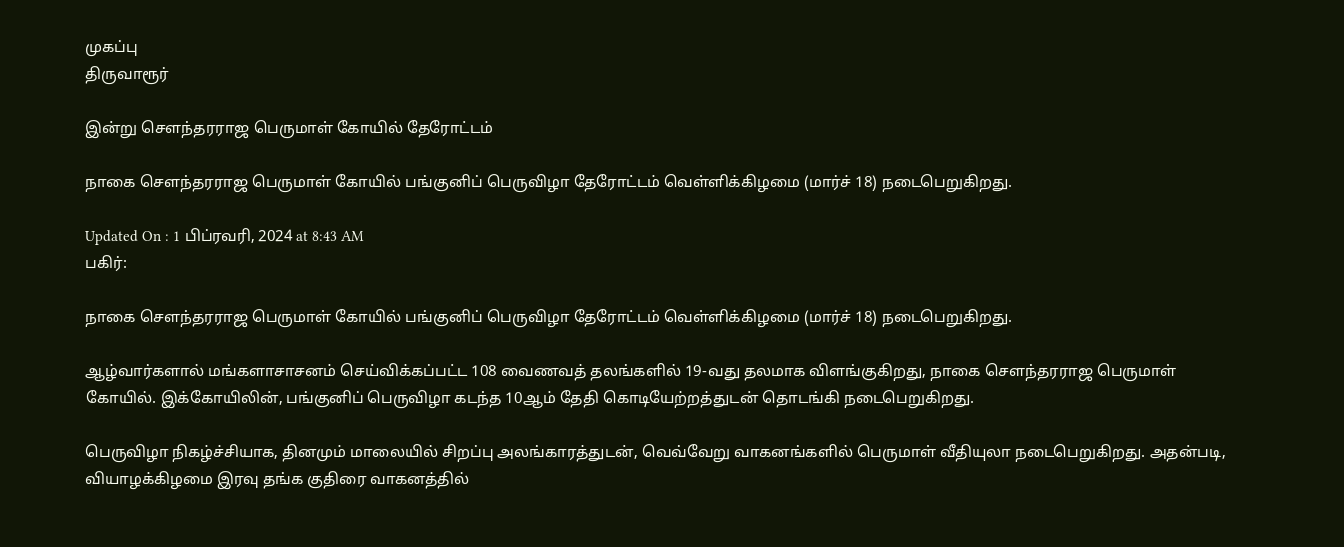முகப்பு
திருவாரூர்

இன்று சௌந்தரராஜ பெருமாள் கோயில் தேரோட்டம்

நாகை சௌந்தரராஜ பெருமாள் கோயில் பங்குனிப் பெருவிழா தேரோட்டம் வெள்ளிக்கிழமை (மார்ச் 18) நடைபெறுகிறது.

Updated On : 1 பிப்ரவரி, 2024 at 8:43 AM
பகிர்:

நாகை சௌந்தரராஜ பெருமாள் கோயில் பங்குனிப் பெருவிழா தேரோட்டம் வெள்ளிக்கிழமை (மார்ச் 18) நடைபெறுகிறது.

ஆழ்வார்களால் மங்களாசாசனம் செய்விக்கப்பட்ட 108 வைணவத் தலங்களில் 19-வது தலமாக விளங்குகிறது, நாகை சௌந்தரராஜ பெருமாள் கோயில். இக்கோயிலின், பங்குனிப் பெருவிழா கடந்த 10ஆம் தேதி கொடியேற்றத்துடன் தொடங்கி நடைபெறுகிறது.

பெருவிழா நிகழ்ச்சியாக, தினமும் மாலையில் சிறப்பு அலங்காரத்துடன், வெவ்வேறு வாகனங்களில் பெருமாள் வீதியுலா நடைபெறுகிறது. அதன்படி, வியாழக்கிழமை இரவு தங்க குதிரை வாகனத்தில்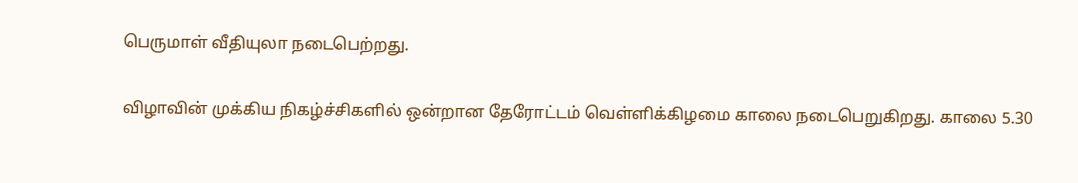பெருமாள் வீதியுலா நடைபெற்றது.

விழாவின் முக்கிய நிகழ்ச்சிகளில் ஒன்றான தேரோட்டம் வெள்ளிக்கிழமை காலை நடைபெறுகிறது. காலை 5.30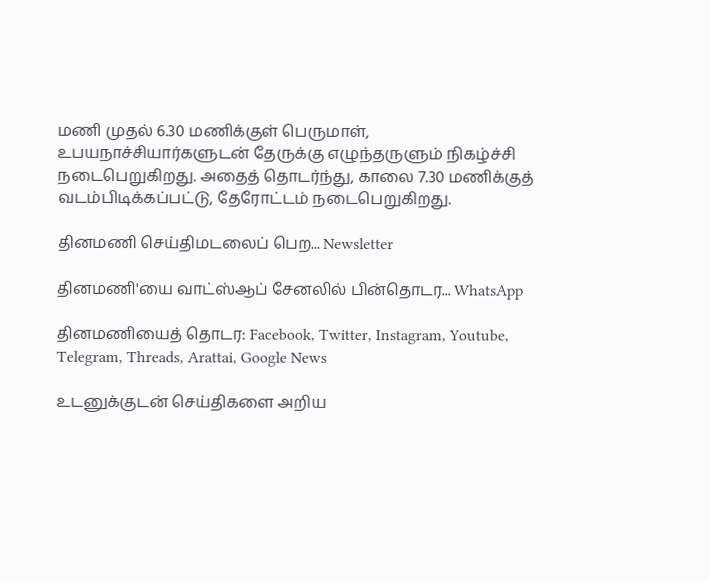மணி முதல் 6.30 மணிக்குள் பெருமாள், உபயநாச்சியார்களுடன் தேருக்கு எழுந்தருளும் நிகழ்ச்சி நடைபெறுகிறது. அதைத் தொடர்ந்து, காலை 7.30 மணிக்குத் வடம்பிடிக்கப்பட்டு, தேரோட்டம் நடைபெறுகிறது.

தினமணி செய்திமடலைப் பெற... Newsletter

தினமணி'யை வாட்ஸ்ஆப் சேனலில் பின்தொடர... WhatsApp

தினமணியைத் தொடர: Facebook, Twitter, Instagram, Youtube, Telegram, Threads, Arattai, Google News

உடனுக்குடன் செய்திகளை அறிய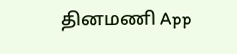தினமணி App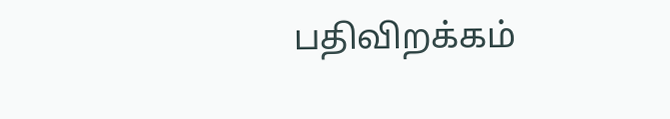பதிவிறக்கம்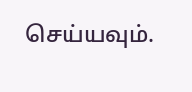செய்யவும்.